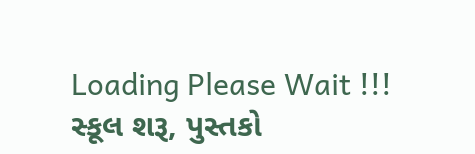Loading Please Wait !!!
સ્કૂલ શરૂ, પુસ્તકો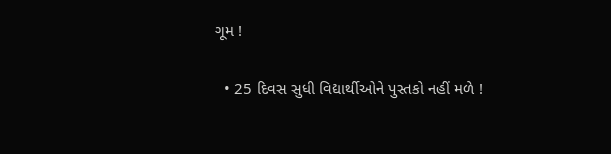ગૂમ !

  • 25 દિવસ સુધી વિદ્યાર્થીઓને પુસ્તકો નહીં મળે !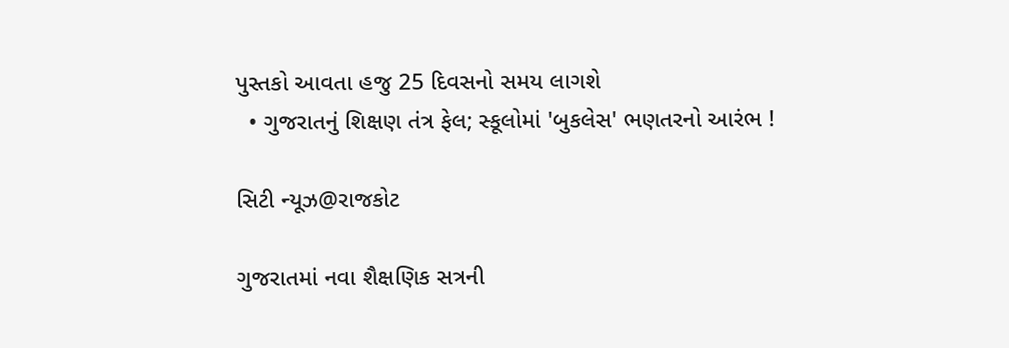પુસ્તકો આવતા હજુ 25 દિવસનો સમય લાગશે
  • ગુજરાતનું શિક્ષણ તંત્ર ફેલ; સ્કૂલોમાં 'બુકલેસ' ભણતરનો આરંભ !

સિટી ન્યૂઝ@રાજકોટ

ગુજરાતમાં નવા શૈક્ષણિક સત્રની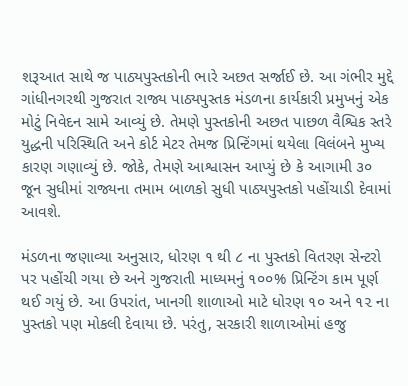શરૂઆત સાથે જ પાઠ્યપુસ્તકોની ભારે અછત સર્જાઈ છે. આ ગંભીર મુદ્દે ગાંધીનગરથી ગુજરાત રાજ્ય પાઠ્યપુસ્તક મંડળના કાર્યકારી પ્રમુખનું એક મોટું નિવેદન સામે આવ્યું છે. તેમણે પુસ્તકોની અછત પાછળ વૈશ્વિક સ્તરે યુદ્ધની પરિસ્થિતિ અને કોર્ટ મેટર તેમજ પ્રિન્ટિંગમાં થયેલા વિલંબને મુખ્ય કારણ ગણાવ્યું છે. જોકે, તેમણે આશ્વાસન આપ્યું છે કે આગામી ૩૦ જૂન સુધીમાં રાજ્યના તમામ બાળકો સુધી પાઠ્યપુસ્તકો પહોંચાડી દેવામાં આવશે.

મંડળના જણાવ્યા અનુસાર, ધોરણ ૧ થી ૮ ના પુસ્તકો વિતરણ સેન્ટરો પર પહોંચી ગયા છે અને ગુજરાતી માધ્યમનું ૧૦૦% પ્રિન્ટિંગ કામ પૂર્ણ થઈ ગયું છે. આ ઉપરાંત, ખાનગી શાળાઓ માટે ધોરણ ૧૦ અને ૧૨ ના પુસ્તકો પણ મોકલી દેવાયા છે. પરંતુ, સરકારી શાળાઓમાં હજુ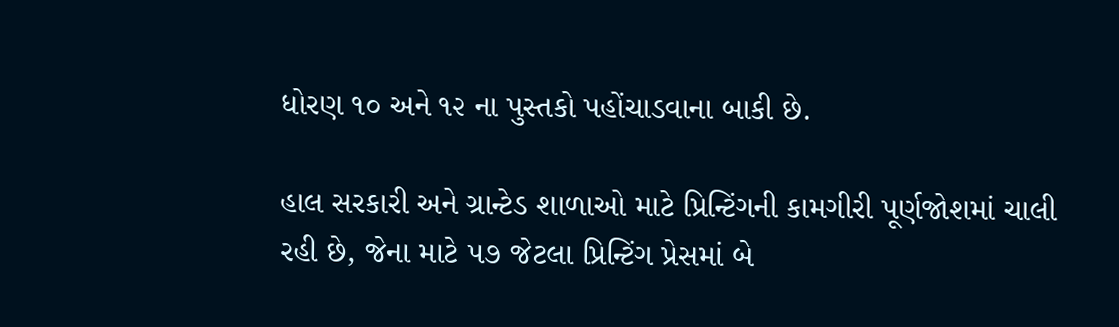ધોરણ ૧૦ અને ૧૨ ના પુસ્તકો પહોંચાડવાના બાકી છે.

હાલ સરકારી અને ગ્રાન્ટેડ શાળાઓ માટે પ્રિન્ટિંગની કામગીરી પૂર્ણજોશમાં ચાલી રહી છે, જેના માટે ૫૭ જેટલા પ્રિન્ટિંગ પ્રેસમાં બે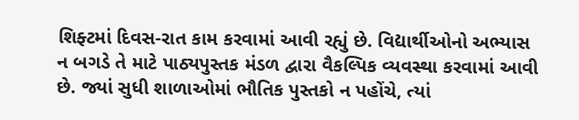શિફ્ટમાં દિવસ-રાત કામ કરવામાં આવી રહ્યું છે. વિદ્યાર્થીઓનો અભ્યાસ ન બગડે તે માટે પાઠ્યપુસ્તક મંડળ દ્વારા વૈકલ્પિક વ્યવસ્થા કરવામાં આવી છે. જ્યાં સુધી શાળાઓમાં ભૌતિક પુસ્તકો ન પહોંચે, ત્યાં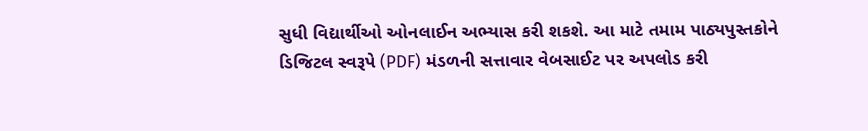સુધી વિદ્યાર્થીઓ ઓનલાઈન અભ્યાસ કરી શકશે. આ માટે તમામ પાઠ્યપુસ્તકોને ડિજિટલ સ્વરૂપે (PDF) મંડળની સત્તાવાર વેબસાઈટ પર અપલોડ કરી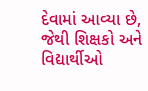દેવામાં આવ્યા છે, જેથી શિક્ષકો અને વિદ્યાર્થીઓ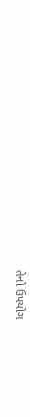તેનો ઉપયોગ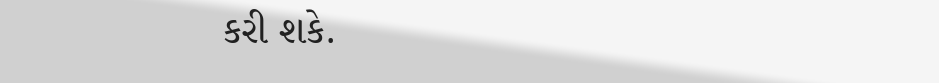કરી શકે.